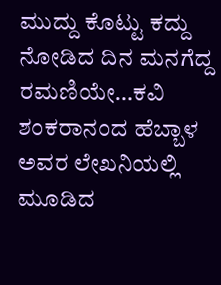ಮುದ್ದು ಕೊಟ್ಟು ಕದ್ದು ನೋಡಿದ ದಿನ ಮನಗೆದ್ದ ರಮಣಿಯೇ…ಕವಿ ಶಂಕರಾನಂದ ಹೆಬ್ಬಾಳ ಅವರ ಲೇಖನಿಯಲ್ಲಿ ಮೂಡಿದ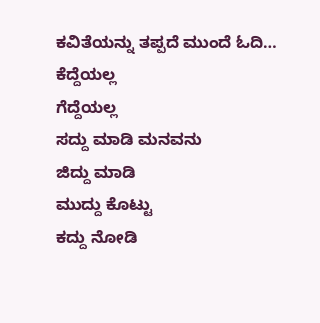ಕವಿತೆಯನ್ನು ತಪ್ಪದೆ ಮುಂದೆ ಓದಿ…
ಕೆದ್ದೆಯಲ್ಲ
ಗೆದ್ದೆಯಲ್ಲ
ಸದ್ದು ಮಾಡಿ ಮನವನು
ಜಿದ್ದು ಮಾಡಿ
ಮುದ್ದು ಕೊಟ್ಟು
ಕದ್ದು ನೋಡಿ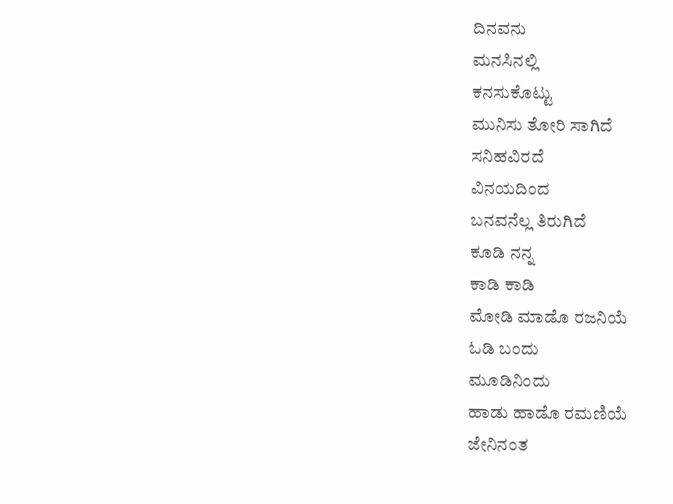ದಿನವನು
ಮನಸಿನಲ್ಲಿ
ಕನಸುಕೊಟ್ಟು
ಮುನಿಸು ತೋರಿ ಸಾಗಿದೆ
ಸನಿಹವಿರದೆ
ವಿನಯದಿಂದ
ಬನವನೆಲ್ಲ ತಿರುಗಿದೆ
ಕೂಡಿ ನನ್ನ
ಕಾಡಿ ಕಾಡಿ
ಮೋಡಿ ಮಾಡೊ ರಜನಿಯೆ
ಓಡಿ ಬಂದು
ಮೂಡಿನಿಂದು
ಹಾಡು ಹಾಡೊ ರಮಣಿಯೆ
ಜೇನಿನಂತ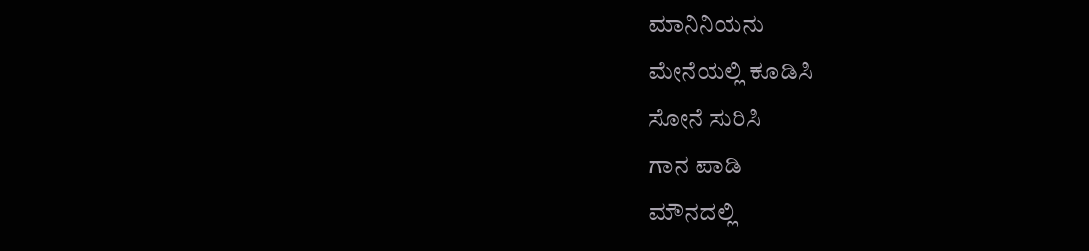ಮಾನಿನಿಯನು
ಮೇನೆಯಲ್ಲಿ ಕೂಡಿಸಿ
ಸೋನೆ ಸುರಿಸಿ
ಗಾನ ಪಾಡಿ
ಮೌನದಲ್ಲಿ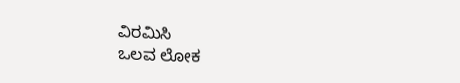ವಿರಮಿಸಿ
ಒಲವ ಲೋಕ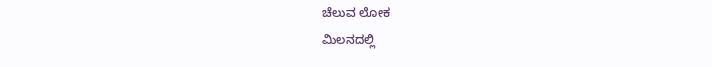ಚೆಲುವ ಲೋಕ
ಮಿಲನದಲ್ಲಿ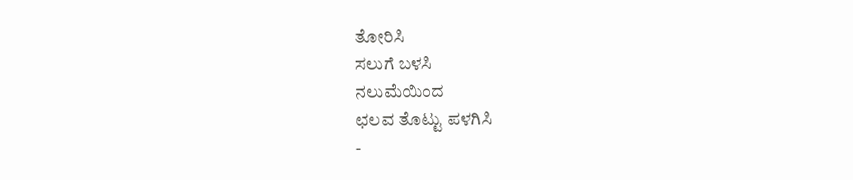ತೋರಿಸಿ
ಸಲುಗೆ ಬಳಸಿ
ನಲುಮೆಯಿಂದ
ಛಲವ ತೊಟ್ಟು ಪಳಗಿಸಿ
-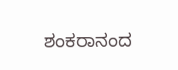ಶಂಕರಾನಂದ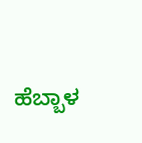ಹೆಬ್ಬಾಳ